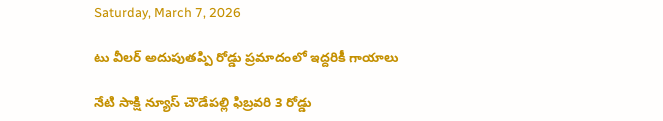Saturday, March 7, 2026

టు వీలర్ అదుపుతప్పి రోడ్డు ప్రమాదంలో ఇద్దరికీ గాయాలు

నేటి సాక్షి న్యూస్ చౌడేపల్లి ఫిబ్రవరి 3 రోడ్డు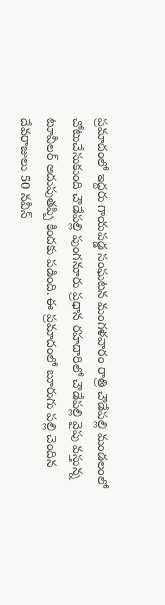ప్రమాదంలో ఇద్దరు గాయపడ్డ సంఘటన మంగళవారం రాత్రి చౌడేపల్లి మండలంలో చోటుచేసుకుంది చౌడేపల్లి పుంగనూరు ప్రధాన రహదారిలో చౌడేపల్లి వైపు వస్తున్న టూవీలర్ అదుపుతప్పి కిందకు పడింది. ఈ ప్రమాదంలో బూరుగు పల్లి చెందిన దేవరాజులు 50 నవీన్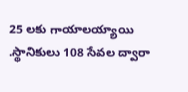25 లకు గాయాలయ్యాయి .స్థానికులు 108 సేవల ద్వారా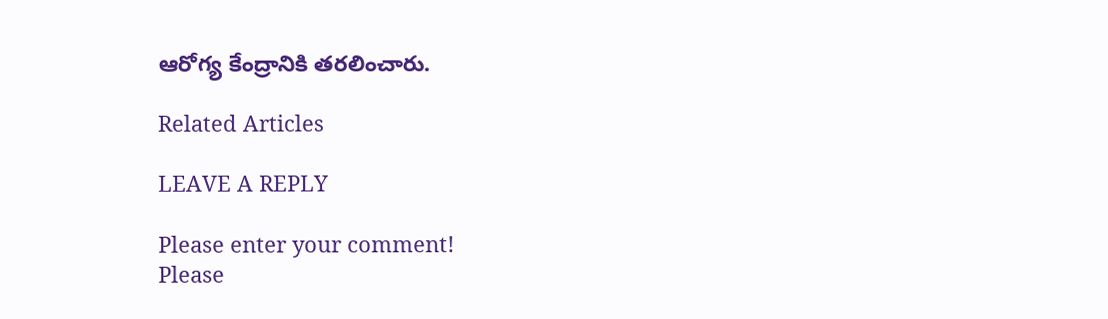ఆరోగ్య కేంద్రానికి తరలించారు.

Related Articles

LEAVE A REPLY

Please enter your comment!
Please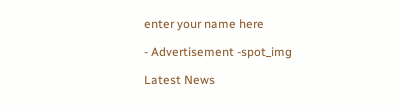enter your name here

- Advertisement -spot_img

Latest News